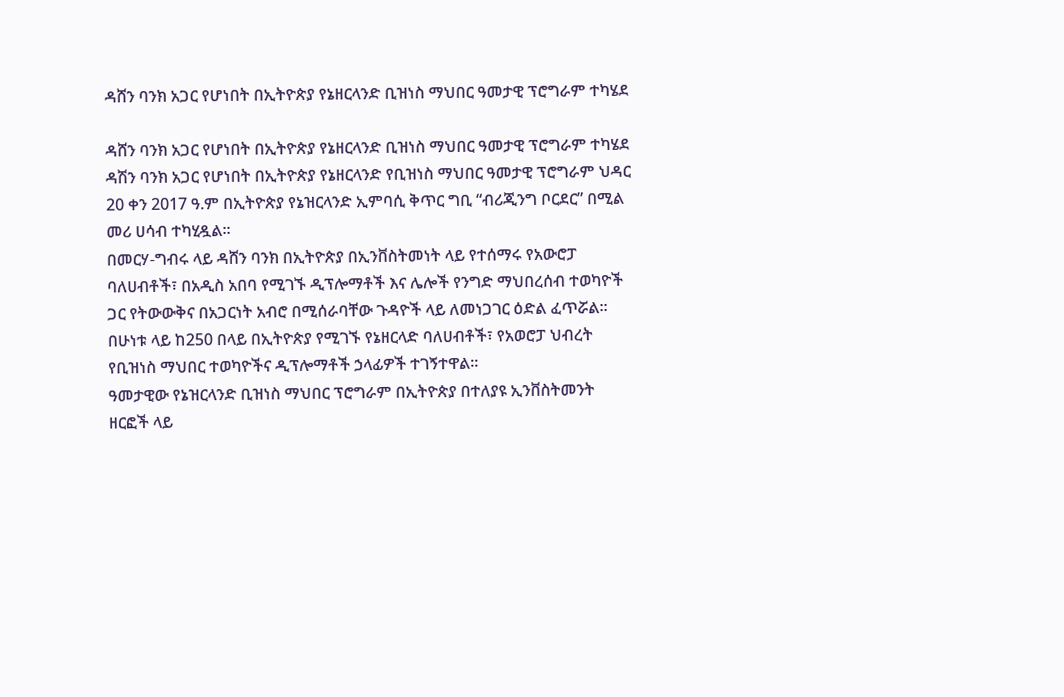ዳሸን ባንክ አጋር የሆነበት በኢትዮጵያ የኔዘርላንድ ቢዝነስ ማህበር ዓመታዊ ፕሮግራም ተካሄደ

ዳሸን ባንክ አጋር የሆነበት በኢትዮጵያ የኔዘርላንድ ቢዝነስ ማህበር ዓመታዊ ፕሮግራም ተካሄደ
ዳሽን ባንክ አጋር የሆነበት በኢትዮጵያ የኔዘርላንድ የቢዝነስ ማህበር ዓመታዊ ፕሮግራም ህዳር 20 ቀን 2017 ዓ.ም በኢትዮጵያ የኔዝርላንድ ኢምባሲ ቅጥር ግቢ “ብሪጂንግ ቦርደር” በሚል መሪ ሀሳብ ተካሂዷል፡፡
በመርሃ-ግብሩ ላይ ዳሸን ባንክ በኢትዮጵያ በኢንቨስትመነት ላይ የተሰማሩ የአውሮፓ ባለሀብቶች፣ በአዲስ አበባ የሚገኙ ዲፕሎማቶች እና ሌሎች የንግድ ማህበረሰብ ተወካዮች ጋር የትውውቅና በአጋርነት አብሮ በሚሰራባቸው ጉዳዮች ላይ ለመነጋገር ዕድል ፈጥሯል፡፡
በሁነቱ ላይ ከ250 በላይ በኢትዮጵያ የሚገኙ የኔዘርላድ ባለሀብቶች፣ የአወሮፓ ህብረት የቢዝነስ ማህበር ተወካዮችና ዲፕሎማቶች ኃላፊዎች ተገኝተዋል፡፡
ዓመታዊው የኔዝርላንድ ቢዝነስ ማህበር ፕሮግራም በኢትዮጵያ በተለያዩ ኢንቨስትመንት ዘርፎች ላይ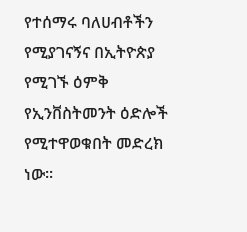የተሰማሩ ባለሀብቶችን የሚያገናኝና በኢትዮጵያ የሚገኙ ዕምቅ የኢንቨስትመንት ዕድሎች የሚተዋወቁበት መድረክ ነው፡፡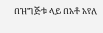በዝግጅቱ ላይ በአቶ አየለ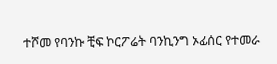ተሾመ የባንኩ ቺፍ ኮርፖሬት ባንኪንግ ኦፊሰር የተመራ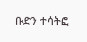ቡድን ተሳትፎ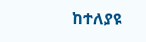ከተለያዩ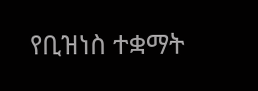የቢዝነስ ተቋማት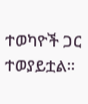ተወካዮች ጋር ተወያይቷል።